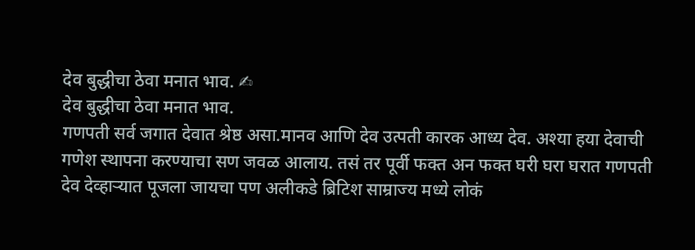देव बुद्धीचा ठेवा मनात भाव. ✍
देव बुद्धीचा ठेवा मनात भाव.
गणपती सर्व जगात देवात श्रेष्ठ असा.मानव आणि देव उत्पती कारक आध्य देव. अश्या हया देवाची गणेश स्थापना करण्याचा सण जवळ आलाय. तसं तर पूर्वी फक्त अन फक्त घरी घरा घरात गणपती देव देव्हाऱ्यात पूजला जायचा पण अलीकडे ब्रिटिश साम्राज्य मध्ये लोकं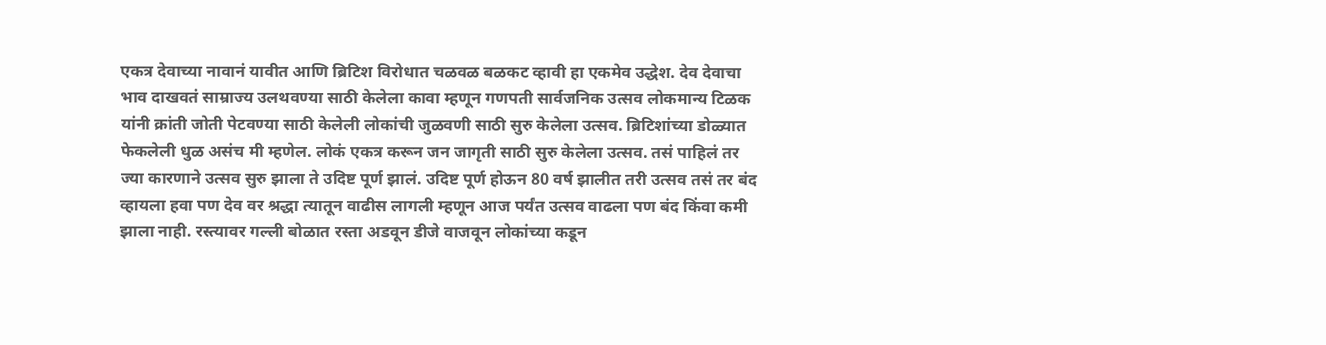एकत्र देवाच्या नावानं यावीत आणि ब्रिटिश विरोधात चळवळ बळकट व्हावी हा एकमेव उद्धेश. देव देवाचा भाव दाखवतं साम्राज्य उलथवण्या साठी केलेला कावा म्हणून गणपती सार्वजनिक उत्सव लोकमान्य टिळक यांनी क्रांती जोती पेटवण्या साठी केलेली लोकांची जुळवणी साठी सुरु केलेला उत्सव. ब्रिटिशांच्या डोळ्यात फेकलेली धुळ असंच मी म्हणेल. लोकं एकत्र करून जन जागृती साठी सुरु केलेला उत्सव. तसं पाहिलं तर ज्या कारणाने उत्सव सुरु झाला ते उदिष्ट पूर्ण झालं. उदिष्ट पूर्ण होऊन 80 वर्ष झालीत तरी उत्सव तसं तर बंद व्हायला हवा पण देव वर श्रद्धा त्यातून वाढीस लागली म्हणून आज पर्यंत उत्सव वाढला पण बंद किंवा कमी झाला नाही. रस्त्यावर गल्ली बोळात रस्ता अडवून डीजे वाजवून लोकांच्या कडून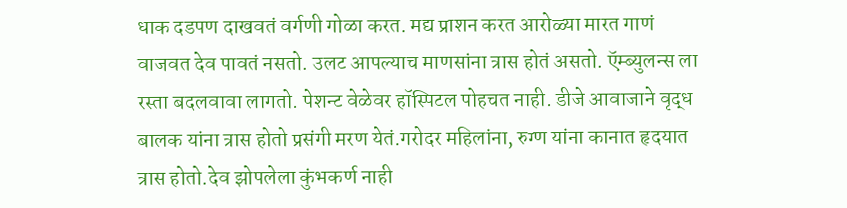धाक दडपण दाखवतं वर्गणी गोळा करत. मद्य प्राशन करत आरोळ्या मारत गाणं वाजवत देव पावतं नसतो. उलट आपल्याच माणसांना त्रास होतं असतो. ऍम्ब्युलन्स ला रस्ता बदलवावा लागतो. पेशन्ट वेळेवर हॉस्पिटल पोहचत नाही. डीजे आवाजाने वृद्ध बालक यांना त्रास होतो प्रसंगी मरण येतं.गरोदर महिलांना, रुग्ण यांना कानात हृदयात त्रास होतो.देव झोपलेला कुंभकर्ण नाही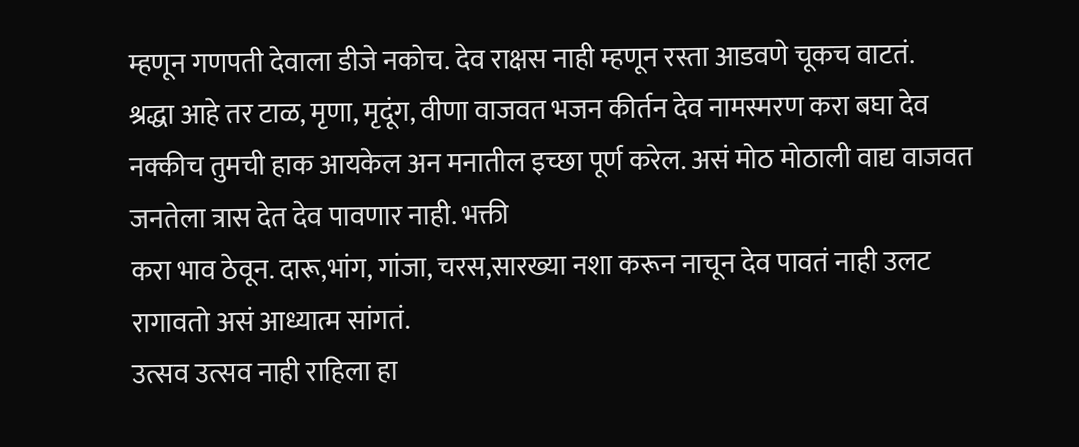म्हणून गणपती देवाला डीजे नकोच. देव राक्षस नाही म्हणून रस्ता आडवणे चूकच वाटतं.
श्रद्धा आहे तर टाळ, मृणा, मृदूंग, वीणा वाजवत भजन कीर्तन देव नामस्मरण करा बघा देव नक्कीच तुमची हाक आयकेल अन मनातील इच्छा पूर्ण करेल. असं मोठ मोठाली वाद्य वाजवत जनतेला त्रास देत देव पावणार नाही. भक्ती
करा भाव ठेवून. दारू,भांग, गांजा, चरस,सारख्या नशा करून नाचून देव पावतं नाही उलट रागावतो असं आध्यात्म सांगतं.
उत्सव उत्सव नाही राहिला हा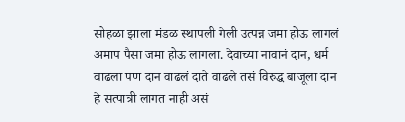सोहळा झाला मंडळ स्थापली गेली उत्पन्न जमा होऊ लागलं अमाप पैसा जमा होऊ लागला. देवाच्या नावानं दान, धर्म वाढला पण दान वाढलं दाते वाढले तसं विरुद्ध बाजूला दान हे सत्पात्री लागत नाही असं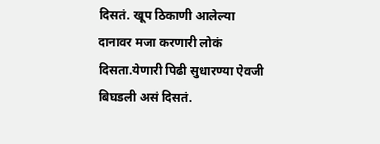दिसतं. खूप ठिकाणी आलेल्या दानावर मजा करणारी लोकं दिसता.येणारी पिढी सुधारण्या ऐवजी बिघडली असं दिसतं.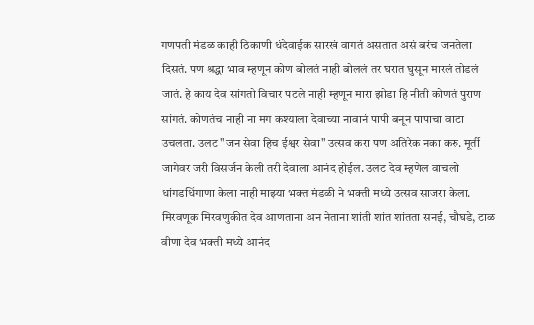गणपती मंडळ काही ठिकाणी धंदेवाईक सारखं वागतं असतात असं बरंच जनतेला दिसतं. पण श्रद्धा भाव म्हणून कोण बोलतं नाही बोललं तर घरात घुसून मारलं तोडलं जातं. हे काय देव सांगतो विचार पटले नाही म्हणून मारा झोडा हि नीती कोणतं पुराण सांगतं. कोणतंच नाही ना मग कश्याला देवाच्या नावानं पापी बनून पापाचा वाटा उचलता. उलट "जन सेवा हिच ईश्वर सेवा" उत्सव करा पण अतिरेक नका करु. मूर्ती जागेवर जरी विसर्जन केली तरी देवाला आनंद होईल. उलट देव म्हणेल वाचलो धांगडधिंगाणा केला नाही माझ्या भक्त मंडळी ने भक्ती मध्ये उत्सव साजरा केला.
मिरवणूक मिरवणुकीत देव आणताना अन नेताना शांती शांत शांतता सनई, चौघडे, टाळ वीणा देव भक्ती मध्ये आनंद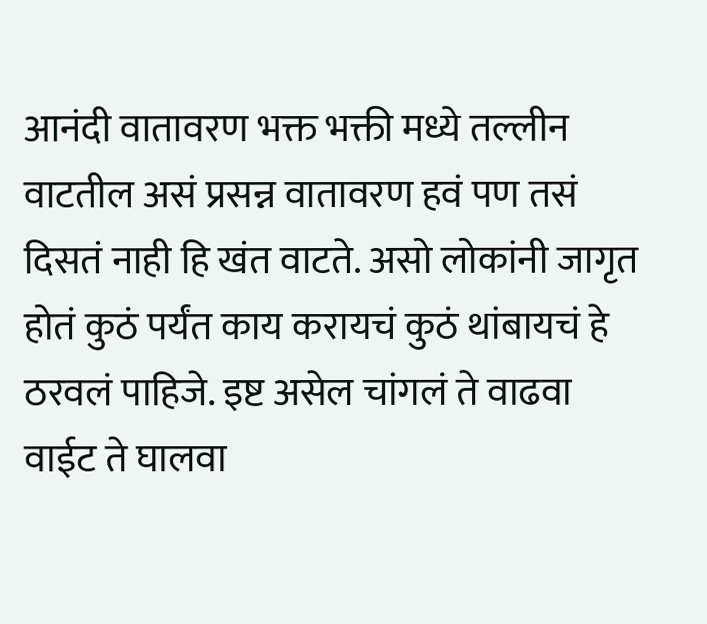आनंदी वातावरण भक्त भक्ती मध्ये तल्लीन वाटतील असं प्रसन्न वातावरण हवं पण तसं दिसतं नाही हि खंत वाटते. असो लोकांनी जागृत होतं कुठं पर्यंत काय करायचं कुठं थांबायचं हे ठरवलं पाहिजे. इष्ट असेल चांगलं ते वाढवा वाईट ते घालवा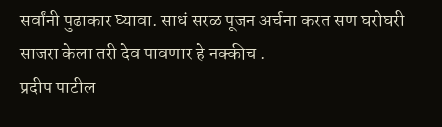सर्वांनी पुढाकार घ्यावा. साधं सरळ पूजन अर्चना करत सण घरोघरी साजरा केला तरी देव पावणार हे नक्कीच .
प्रदीप पाटील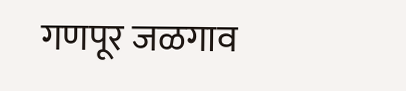गणपूर जळगाव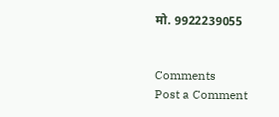मो. 9922239055


Comments
Post a Comment